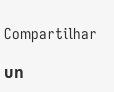Compartilhar

บท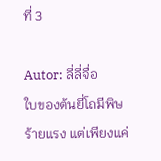ที่ 3

Autor: ลี่ลี่จื่อ
ใบของต้นยี่โถมีพิษร้ายแรง แต่เพียงแค่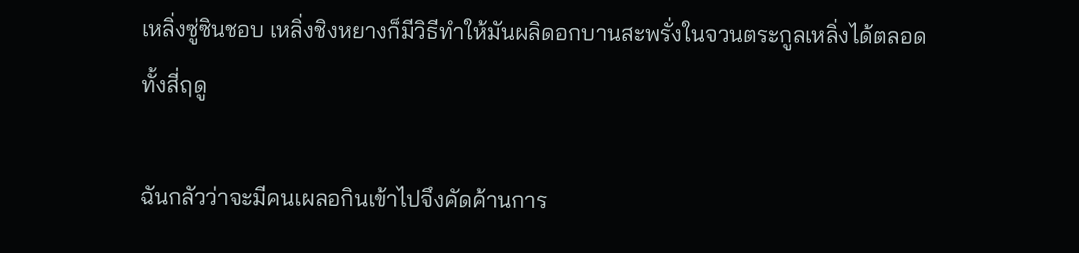เหลิ่งซู่ซินชอบ เหลิ่งชิงหยางก็มีวิธีทำให้มันผลิดอกบานสะพรั่งในจวนตระกูลเหลิ่งได้ตลอดทั้งสี่ฤดู

ฉันกลัวว่าจะมีคนเผลอกินเข้าไปจึงคัดค้านการ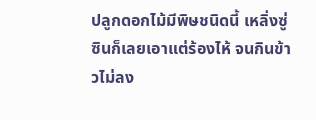ปลูกดอกไม้มีพิษชนิดนี้ เหลิ่งซู่ซินก็เลยเอาแต่ร้องไห้ จนกินข้าวไม่ลง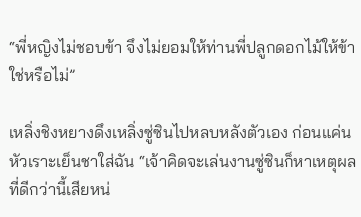“พี่หญิงไม่ชอบข้า จึงไม่ยอมให้ท่านพี่ปลูกดอกไม้ให้ข้าใช่หรือไม่”

เหลิ่งชิงหยางดึงเหลิ่งซู่ซินไปหลบหลังตัวเอง ก่อนแค่นหัวเราะเย็นชาใส่ฉัน “เจ้าคิดจะเล่นงานซู่ซินก็หาเหตุผลที่ดีกว่านี้เสียหน่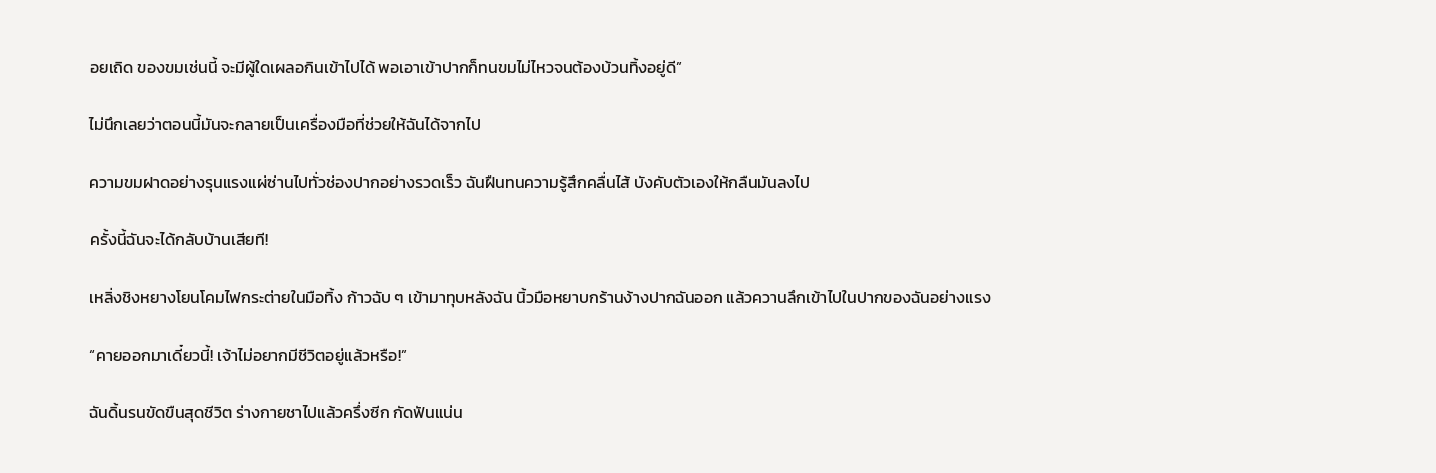อยเถิด ของขมเช่นนี้ จะมีผู้ใดเผลอกินเข้าไปได้ พอเอาเข้าปากก็ทนขมไม่ไหวจนต้องบ้วนทิ้งอยู่ดี”

ไม่นึกเลยว่าตอนนี้มันจะกลายเป็นเครื่องมือที่ช่วยให้ฉันได้จากไป

ความขมฝาดอย่างรุนแรงแผ่ซ่านไปทั่วช่องปากอย่างรวดเร็ว ฉันฝืนทนความรู้สึกคลื่นไส้ บังคับตัวเองให้กลืนมันลงไป

ครั้งนี้ฉันจะได้กลับบ้านเสียที!

เหลิ่งชิงหยางโยนโคมไฟกระต่ายในมือทิ้ง ก้าวฉับ ๆ เข้ามาทุบหลังฉัน นิ้วมือหยาบกร้านง้างปากฉันออก แล้วควานลึกเข้าไปในปากของฉันอย่างแรง

“คายออกมาเดี๋ยวนี้! เจ้าไม่อยากมีชีวิตอยู่แล้วหรือ!”

ฉันดิ้นรนขัดขืนสุดชีวิต ร่างกายชาไปแล้วครึ่งซีก กัดฟันแน่น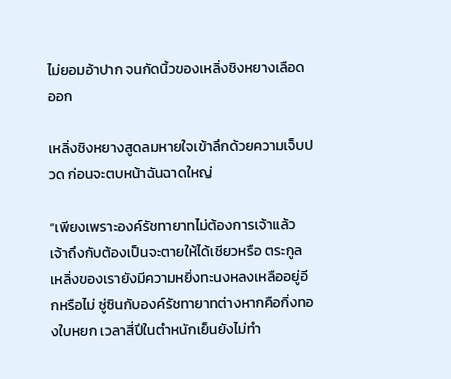ไม่ยอมอ้าปาก จนกัดนิ้วของเหลิ่งชิงหยางเลือดออก

เหลิ่งชิงหยางสูดลมหายใจเข้าลึกด้วยความเจ็บปวด ก่อนจะตบหน้าฉันฉาดใหญ่

“เพียงเพราะองค์รัชทายาทไม่ต้องการเจ้าแล้ว เจ้าถึงกับต้องเป็นจะตายให้ได้เชียวหรือ ตระกูลเหลิ่งของเรายังมีความหยิ่งทะนงหลงเหลืออยู่อีกหรือไม่ ซู่ซินกับองค์รัชทายาทต่างหากคือกิ่งทองใบหยก เวลาสี่ปีในตำหนักเย็นยังไม่ทำ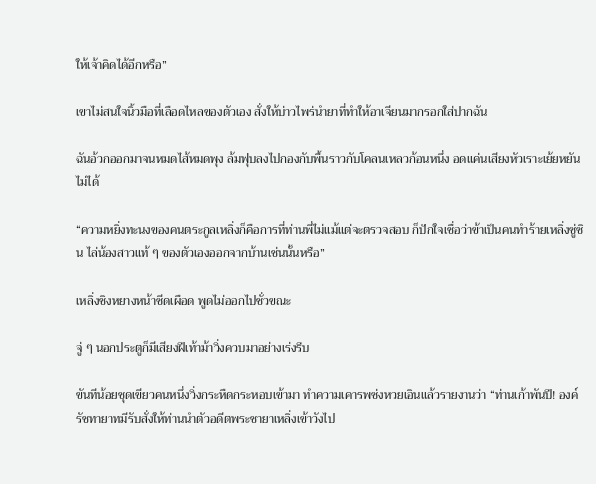ให้เจ้าคิดได้อีกหรือ”

เขาไม่สนใจนิ้วมือที่เลือดไหลของตัวเอง สั่งให้บ่าวไพร่นำยาที่ทำให้อาเจียนมากรอกใส่ปากฉัน

ฉันอ้วกออกมาจนหมดไส้หมดพุง ล้มฟุบลงไปกองกับพื้นราวกับโคลนเหลวก้อนหนึ่ง อดแค่นเสียงหัวเราะเย้ยหยันไม่ได้

“ความหยิ่งทะนงของคนตระกูลเหลิ่งก็คือการที่ท่านพี่ไม่แม้แต่จะตรวจสอบ ก็ปักใจเชื่อว่าข้าเป็นคนทำร้ายเหลิ่งซู่ซิน ไล่น้องสาวแท้ ๆ ของตัวเองออกจากบ้านเช่นนั้นหรือ”

เหลิ่งชิงหยางหน้าซีดเผือด พูดไม่ออกไปชั่วขณะ

จู่ ๆ นอกประตูก็มีเสียงฝีเท้าม้าวิ่งควบมาอย่างเร่งรีบ

ขันทีน้อยชุดเขียวคนหนึ่งวิ่งกระหืดกระหอบเข้ามา ทำความเคารพซ่งหวยเอินแล้วรายงานว่า “ท่านเก้าพันปี! องค์รัชทายาทมีรับสั่งให้ท่านนำตัวอดีตพระชายาเหลิ่งเข้าวังไป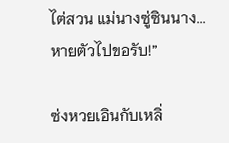ไต่สวน แม่นางซู่ซินนาง...หายตัวไปขอรับ!”

ซ่งหวยเอินกับเหลิ่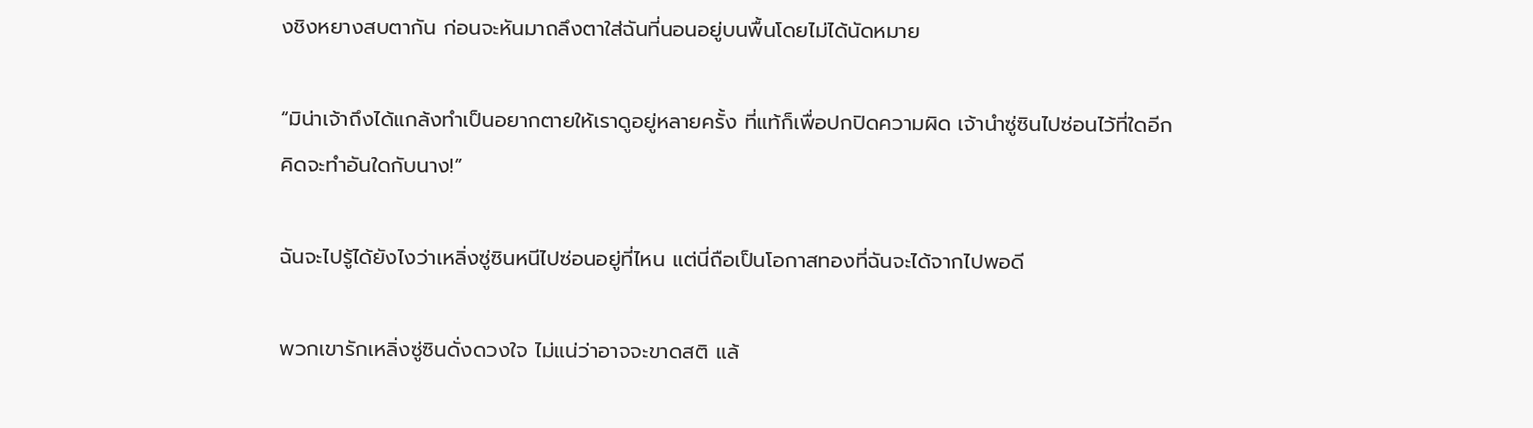งชิงหยางสบตากัน ก่อนจะหันมาถลึงตาใส่ฉันที่นอนอยู่บนพื้นโดยไม่ได้นัดหมาย

“มิน่าเจ้าถึงได้แกล้งทำเป็นอยากตายให้เราดูอยู่หลายครั้ง ที่แท้ก็เพื่อปกปิดความผิด เจ้านำซู่ซินไปซ่อนไว้ที่ใดอีก คิดจะทำอันใดกับนาง!”

ฉันจะไปรู้ได้ยังไงว่าเหลิ่งซู่ซินหนีไปซ่อนอยู่ที่ไหน แต่นี่ถือเป็นโอกาสทองที่ฉันจะได้จากไปพอดี

พวกเขารักเหลิ่งซู่ซินดั่งดวงใจ ไม่แน่ว่าอาจจะขาดสติ แล้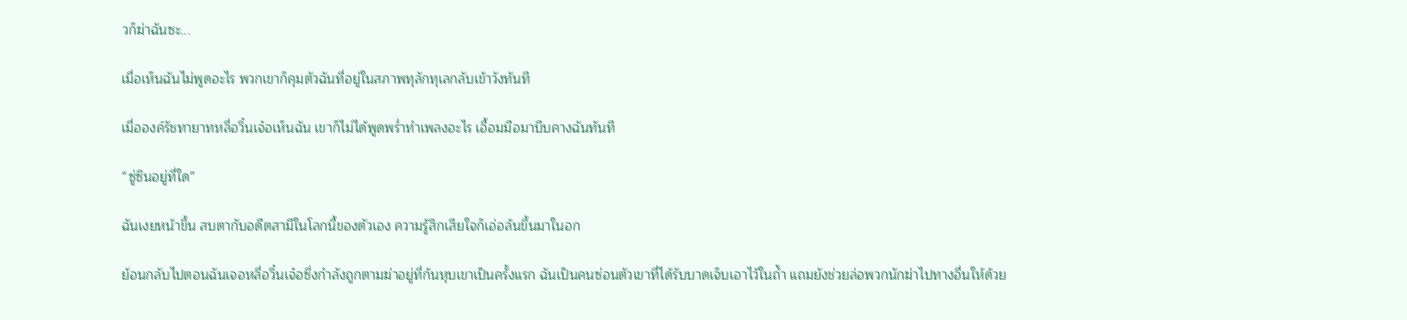วก็ฆ่าฉันซะ...

เมื่อเห็นฉันไม่พูดอะไร พวกเขาก็คุมตัวฉันที่อยู่ในสภาพทุลักทุเลกลับเข้าวังทันที

เมื่อองค์รัชทายาทหลี่อวิ๋นเจ๋อเห็นฉัน เขาก็ไม่ได้พูดพร่ำทำเพลงอะไร เอื้อมมือมาบีบคางฉันทันที

“ซู่ซินอยู่ที่ใด”

ฉันเงยหน้าขึ้น สบตากับอดีตสามีในโลกนี้ของตัวเอง ความรู้สึกเสียใจก็เอ่อล้นขึ้นมาในอก

ย้อนกลับไปตอนฉันเจอหลี่อวิ๋นเจ๋อซึ่งกำลังถูกตามฆ่าอยู่ที่ก้นหุบเขาเป็นครั้งแรก ฉันเป็นคนซ่อนตัวเขาที่ได้รับบาดเจ็บเอาไว้ในถ้ำ แถมยังช่วยล่อพวกนักฆ่าไปทางอื่นให้ด้วย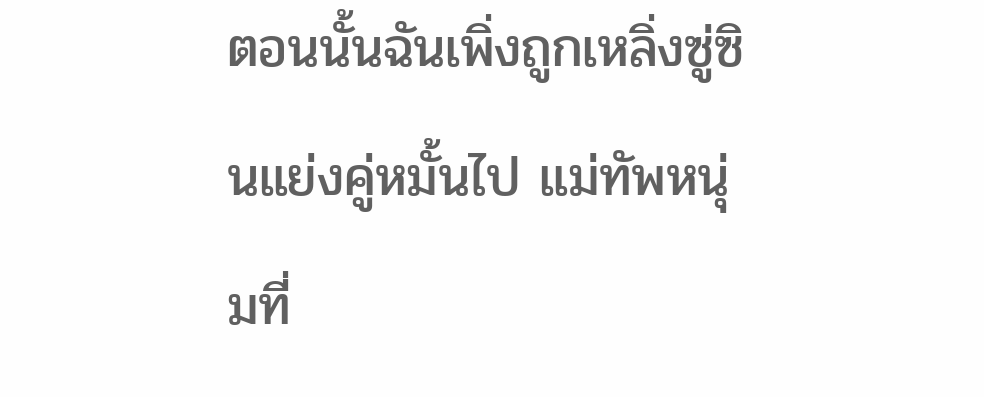ตอนนั้นฉันเพิ่งถูกเหลิ่งซู่ซินแย่งคู่หมั้นไป แม่ทัพหนุ่มที่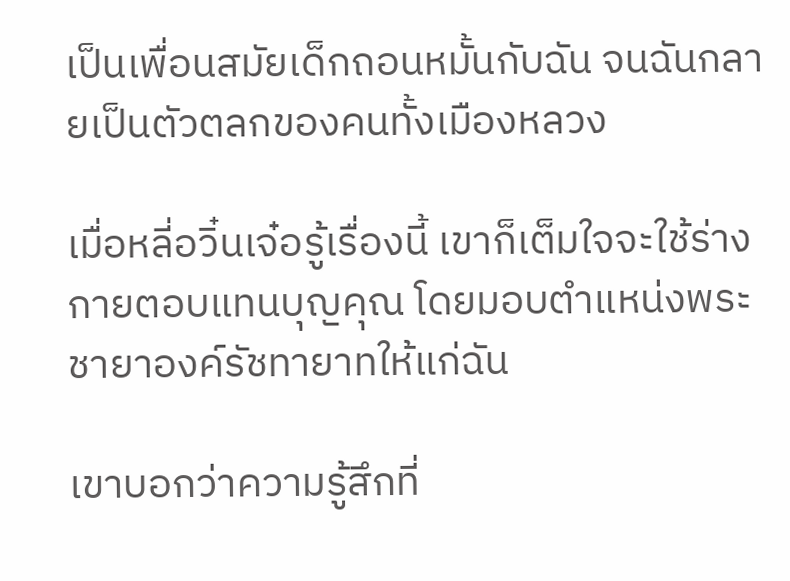เป็นเพื่อนสมัยเด็กถอนหมั้นกับฉัน จนฉันกลายเป็นตัวตลกของคนทั้งเมืองหลวง

เมื่อหลี่อวิ๋นเจ๋อรู้เรื่องนี้ เขาก็เต็มใจจะใช้ร่างกายตอบแทนบุญคุณ โดยมอบตำแหน่งพระชายาองค์รัชทายาทให้แก่ฉัน

เขาบอกว่าความรู้สึกที่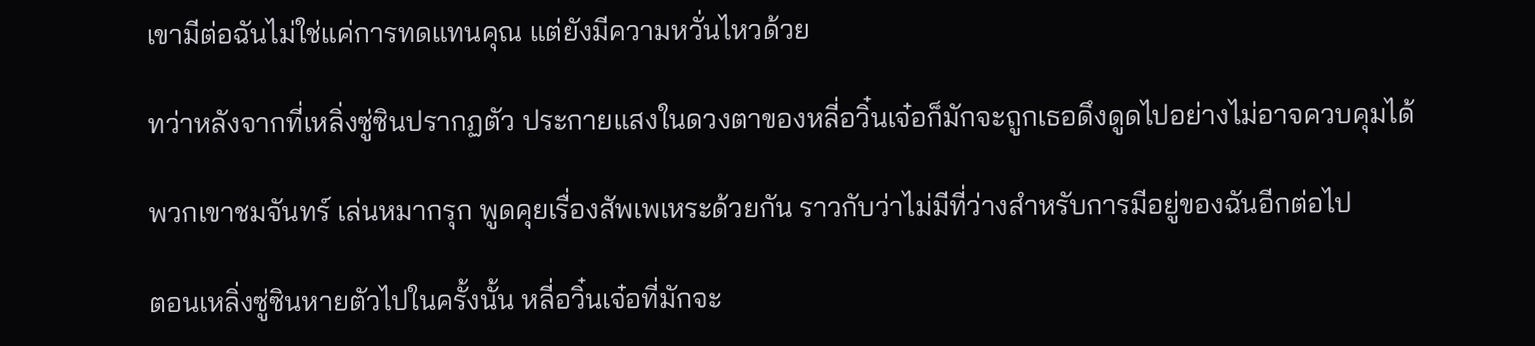เขามีต่อฉันไม่ใช่แค่การทดแทนคุณ แต่ยังมีความหวั่นไหวด้วย

ทว่าหลังจากที่เหลิ่งซู่ซินปรากฏตัว ประกายแสงในดวงตาของหลี่อวิ๋นเจ๋อก็มักจะถูกเธอดึงดูดไปอย่างไม่อาจควบคุมได้

พวกเขาชมจันทร์ เล่นหมากรุก พูดคุยเรื่องสัพเพเหระด้วยกัน ราวกับว่าไม่มีที่ว่างสำหรับการมีอยู่ของฉันอีกต่อไป

ตอนเหลิ่งซู่ซินหายตัวไปในครั้งนั้น หลี่อวิ๋นเจ๋อที่มักจะ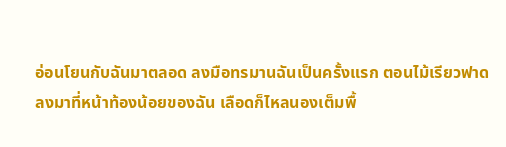อ่อนโยนกับฉันมาตลอด ลงมือทรมานฉันเป็นครั้งแรก ตอนไม้เรียวฟาดลงมาที่หน้าท้องน้อยของฉัน เลือดก็ไหลนองเต็มพื้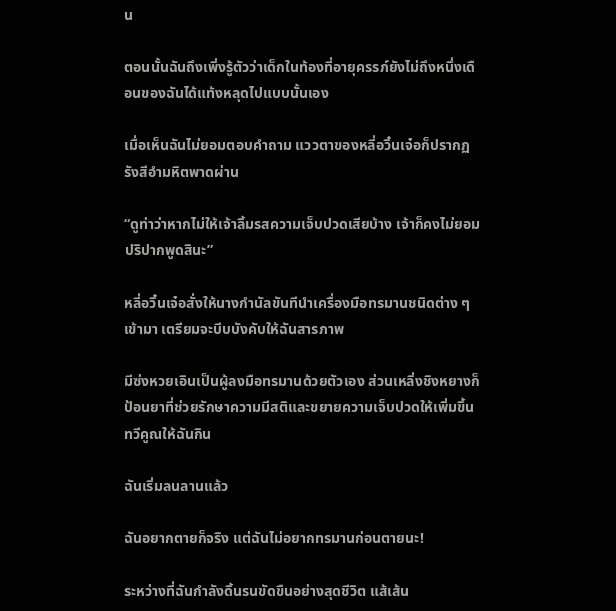น

ตอนนั้นฉันถึงเพิ่งรู้ตัวว่าเด็กในท้องที่อายุครรภ์ยังไม่ถึงหนึ่งเดือนของฉันได้แท้งหลุดไปแบบนั้นเอง

เมื่อเห็นฉันไม่ยอมตอบคำถาม แววตาของหลี่อวิ๋นเจ๋อก็ปรากฏรังสีอำมหิตพาดผ่าน

“ดูท่าว่าหากไม่ให้เจ้าลิ้มรสความเจ็บปวดเสียบ้าง เจ้าก็คงไม่ยอมปริปากพูดสินะ”

หลี่อวิ๋นเจ๋อสั่งให้นางกำนัลขันทีนำเครื่องมือทรมานชนิดต่าง ๆ เข้ามา เตรียมจะบีบบังคับให้ฉันสารภาพ

มีซ่งหวยเอินเป็นผู้ลงมือทรมานด้วยตัวเอง ส่วนเหลิ่งชิงหยางก็ป้อนยาที่ช่วยรักษาความมีสติและขยายความเจ็บปวดให้เพิ่มขึ้นทวีคูณให้ฉันกิน

ฉันเริ่มลนลานแล้ว

ฉันอยากตายก็จริง แต่ฉันไม่อยากทรมานก่อนตายนะ!

ระหว่างที่ฉันกำลังดิ้นรนขัดขืนอย่างสุดชีวิต แส้เส้น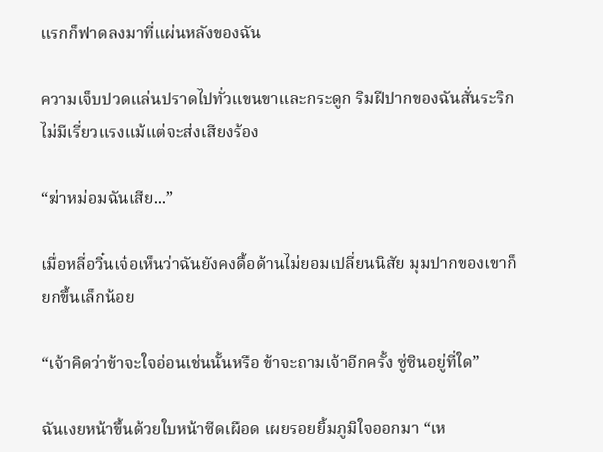แรกก็ฟาดลงมาที่แผ่นหลังของฉัน

ความเจ็บปวดแล่นปราดไปทั่วแขนขาและกระดูก ริมฝีปากของฉันสั่นระริก ไม่มีเรี่ยวแรงแม้แต่จะส่งเสียงร้อง

“ฆ่าหม่อมฉันเสีย...”

เมื่อหลี่อวิ๋นเจ๋อเห็นว่าฉันยังคงดื้อด้านไม่ยอมเปลี่ยนนิสัย มุมปากของเขาก็ยกขึ้นเล็กน้อย

“เจ้าคิดว่าข้าจะใจอ่อนเช่นนั้นหรือ ข้าจะถามเจ้าอีกครั้ง ซู่ซินอยู่ที่ใด”

ฉันเงยหน้าขึ้นด้วยใบหน้าซีดเผือด เผยรอยยิ้มภูมิใจออกมา “เห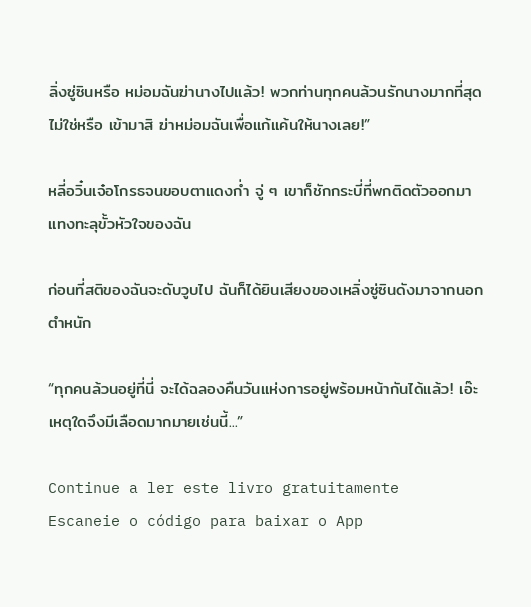ลิ่งซู่ซินหรือ หม่อมฉันฆ่านางไปแล้ว! พวกท่านทุกคนล้วนรักนางมากที่สุดไม่ใช่หรือ เข้ามาสิ ฆ่าหม่อมฉันเพื่อแก้แค้นให้นางเลย!”

หลี่อวิ๋นเจ๋อโกรธจนขอบตาแดงก่ำ จู่ ๆ เขาก็ชักกระบี่ที่พกติดตัวออกมา แทงทะลุขั้วหัวใจของฉัน

ก่อนที่สติของฉันจะดับวูบไป ฉันก็ได้ยินเสียงของเหลิ่งซู่ซินดังมาจากนอกตำหนัก

“ทุกคนล้วนอยู่ที่นี่ จะได้ฉลองคืนวันแห่งการอยู่พร้อมหน้ากันได้แล้ว! เอ๊ะ เหตุใดจึงมีเลือดมากมายเช่นนี้...”

Continue a ler este livro gratuitamente
Escaneie o código para baixar o App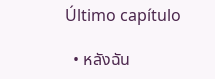Último capítulo

  • หลังฉัน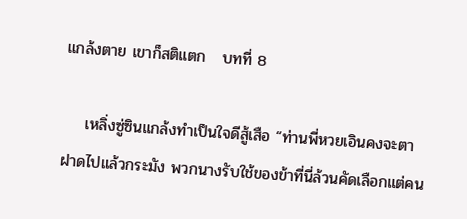แกล้งตาย เขาก็สติแตก   บทที่ 8

    เหลิ่งซู่ซินแกล้งทำเป็นใจดีสู้เสือ “ท่านพี่หวยเอินคงจะตาฝาดไปแล้วกระมัง พวกนางรับใช้ของข้าที่นี่ล้วนคัดเลือกแต่คน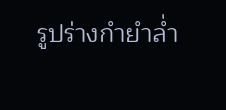รูปร่างกำยำล่ำ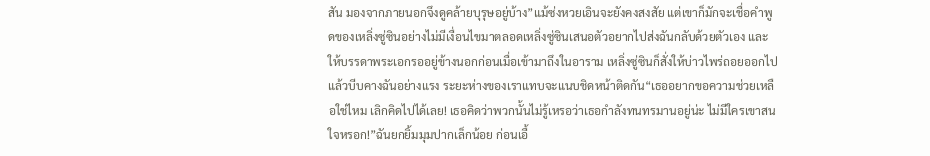สัน มองจากภายนอกจึงดูคล้ายบุรุษอยู่บ้าง”แม้ซ่งหวยเอินจะยังคงสงสัย แต่เขาก็มักจะเชื่อคำพูดของเหลิ่งซู่ซินอย่างไม่มีเงื่อนไขมาตลอดเหลิ่งซู่ซินเสนอตัวอยากไปส่งฉันกลับด้วยตัวเอง และให้บรรดาพระเอกรออยู่ข้างนอกก่อนเมื่อเข้ามาถึงในอาราม เหลิ่งซู่ซินก็สั่งให้บ่าวไพร่ถอยออกไป แล้วบีบคางฉันอย่างแรง ระยะห่างของเราแทบจะแนบชิดหน้าติดกัน“เธออยากขอความช่วยเหลือใช่ไหม เลิกคิดไปได้เลย! เธอคิดว่าพวกนั้นไม่รู้เหรอว่าเธอกำลังทนทรมานอยู่น่ะ ไม่มีใครเขาสนใจหรอก!”ฉันยกยิ้มมุมปากเล็กน้อย ก่อนเอื้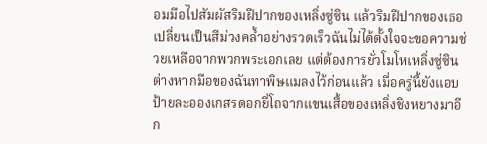อมมือไปสัมผัสริมฝีปากของเหลิ่งซู่ซิน แล้วริมฝีปากของเธอเปลี่ยนเป็นสีม่วงคล้ำอย่างรวดเร็วฉันไม่ได้ตั้งใจจะขอความช่วยเหลือจากพวกพระเอกเลย แต่ต้องการยั่วโมโหเหลิ่งซู่ซินต่างหากมือของฉันทาพิษแมลงไว้ก่อนแล้ว เมื่อครู่นี้ยังแอบป้ายละอองเกสรดอกยี่โถจากแขนเสื้อของเหลิ่งชิงหยางมาอีก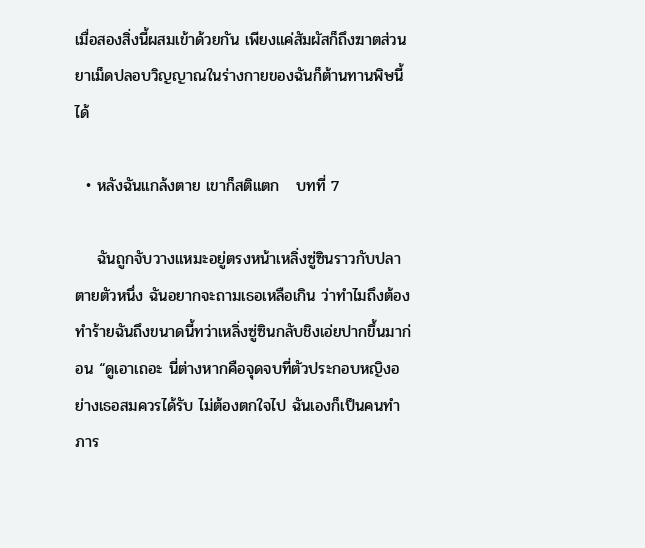เมื่อสองสิ่งนี้ผสมเข้าด้วยกัน เพียงแค่สัมผัสก็ถึงฆาตส่วนยาเม็ดปลอบวิญญาณในร่างกายของฉันก็ต้านทานพิษนี้ได้

  • หลังฉันแกล้งตาย เขาก็สติแตก   บทที่ 7

    ฉันถูกจับวางแหมะอยู่ตรงหน้าเหลิ่งซู่ซินราวกับปลาตายตัวหนึ่ง ฉันอยากจะถามเธอเหลือเกิน ว่าทำไมถึงต้องทำร้ายฉันถึงขนาดนี้ทว่าเหลิ่งซู่ซินกลับชิงเอ่ยปากขึ้นมาก่อน “ดูเอาเถอะ นี่ต่างหากคือจุดจบที่ตัวประกอบหญิงอย่างเธอสมควรได้รับ ไม่ต้องตกใจไป ฉันเองก็เป็นคนทำภาร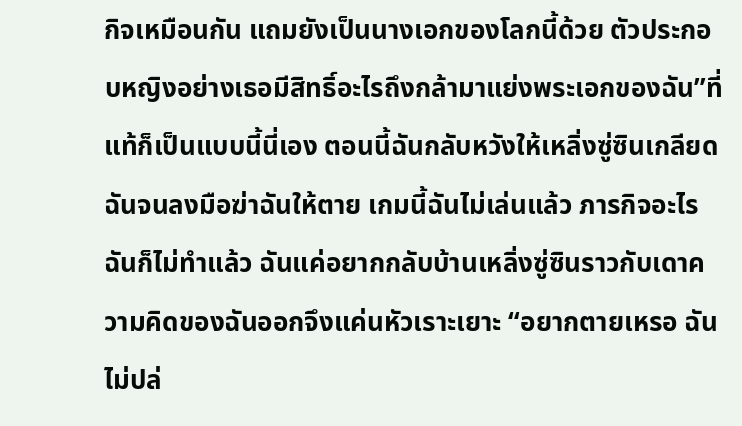กิจเหมือนกัน แถมยังเป็นนางเอกของโลกนี้ด้วย ตัวประกอบหญิงอย่างเธอมีสิทธิ์อะไรถึงกล้ามาแย่งพระเอกของฉัน”ที่แท้ก็เป็นแบบนี้นี่เอง ตอนนี้ฉันกลับหวังให้เหลิ่งซู่ซินเกลียดฉันจนลงมือฆ่าฉันให้ตาย เกมนี้ฉันไม่เล่นแล้ว ภารกิจอะไรฉันก็ไม่ทำแล้ว ฉันแค่อยากกลับบ้านเหลิ่งซู่ซินราวกับเดาความคิดของฉันออกจึงแค่นหัวเราะเยาะ “อยากตายเหรอ ฉันไม่ปล่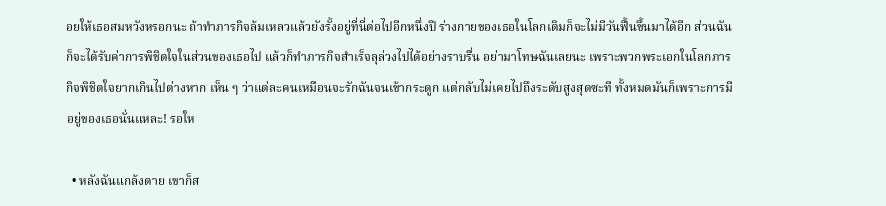อยให้เธอสมหวังหรอกนะ ถ้าทำภารกิจล้มเหลวแล้วยังรั้งอยู่ที่นี่ต่อไปอีกหนึ่งปี ร่างกายของเธอในโลกเดิมก็จะไม่มีวันฟื้นขึ้นมาได้อีก ส่วนฉันก็จะได้รับค่าการพิชิตใจในส่วนของเธอไป แล้วก็ทำภารกิจสำเร็จลุล่วงไปได้อย่างราบรื่น อย่ามาโทษฉันเลยนะ เพราะพวกพระเอกในโลกภารกิจพิชิตใจยากเกินไปต่างหาก เห็น ๆ ว่าแต่ละคนเหมือนจะรักฉันจนเข้ากระดูก แต่กลับไม่เคยไปถึงระดับสูงสุดซะที ทั้งหมดมันก็เพราะการมีอยู่ของเธอนั่นแหละ! รอให

  • หลังฉันแกล้งตาย เขาก็ส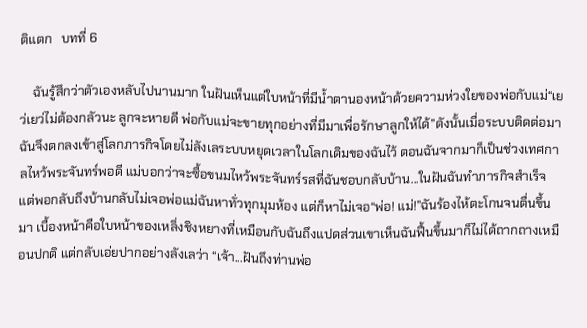ติแตก   บทที่ 6

    ฉันรู้สึกว่าตัวเองหลับไปนานมาก ในฝันเห็นแต่ใบหน้าที่มีน้ำตานองหน้าด้วยความห่วงใยของพ่อกับแม่“เยว่เยว่ไม่ต้องกลัวนะ ลูกจะหายดี พ่อกับแม่จะขายทุกอย่างที่มีมาเพื่อรักษาลูกให้ได้”ดังนั้นเมื่อระบบติดต่อมา ฉันจึงตกลงเข้าสู่โลกภารกิจโดยไม่ลังเลระบบหยุดเวลาในโลกเดิมของฉันไว้ ตอนฉันจากมาก็เป็นช่วงเทศกาลไหว้พระจันทร์พอดี แม่บอกว่าจะซื้อขนมไหว้พระจันทร์รสที่ฉันชอบกลับบ้าน...ในฝันฉันทำภารกิจสำเร็จ แต่พอกลับถึงบ้านกลับไม่เจอพ่อแม่ฉันหาทั่วทุกมุมห้อง แต่ก็หาไม่เจอ“พ่อ! แม่!”ฉันร้องไห้ตะโกนจนตื่นขึ้นมา เบื้องหน้าคือใบหน้าของเหลิ่งชิงหยางที่เหมือนกับฉันถึงแปดส่วนเขาเห็นฉันฟื้นขึ้นมาก็ไม่ได้ถากถางเหมือนปกติ แต่กลับเอ่ยปากอย่างลังเลว่า “เจ้า...ฝันถึงท่านพ่อ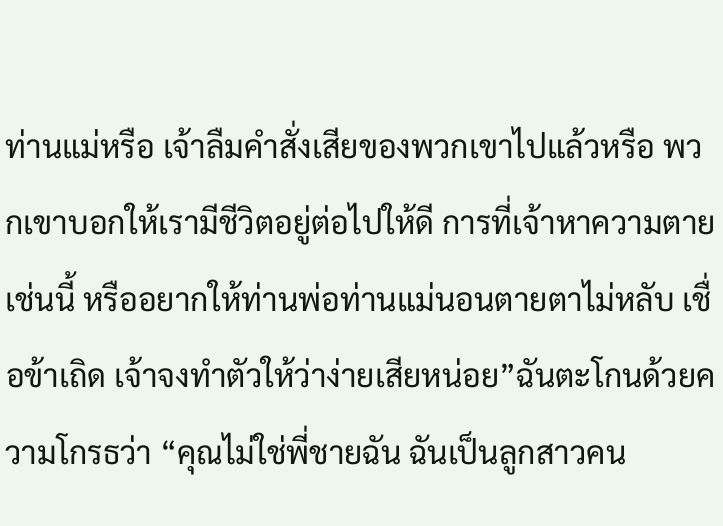ท่านแม่หรือ เจ้าลืมคำสั่งเสียของพวกเขาไปแล้วหรือ พวกเขาบอกให้เรามีชีวิตอยู่ต่อไปให้ดี การที่เจ้าหาความตายเช่นนี้ หรืออยากให้ท่านพ่อท่านแม่นอนตายตาไม่หลับ เชื่อข้าเถิด เจ้าจงทำตัวให้ว่าง่ายเสียหน่อย”ฉันตะโกนด้วยความโกรธว่า “คุณไม่ใช่พี่ชายฉัน ฉันเป็นลูกสาวคน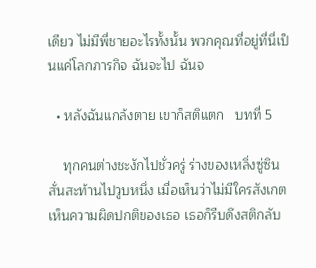เดียว ไม่มีพี่ชายอะไรทั้งนั้น พวกคุณที่อยู่ที่นี่เป็นแค่โลกภารกิจ ฉันจะไป ฉันจ

  • หลังฉันแกล้งตาย เขาก็สติแตก   บทที่ 5

    ทุกคนต่างชะงักไปชั่วครู่ ร่างของเหลิ่งซู่ซินสั่นสะท้านไปวูบหนึ่ง เมื่อเห็นว่าไม่มีใครสังเกตเห็นความผิดปกติของเธอ เธอก็รีบดึงสติกลับ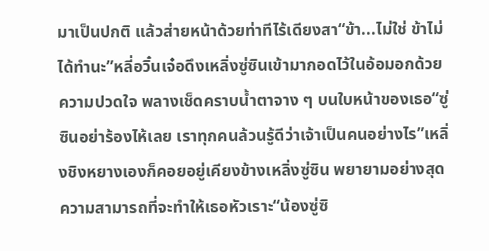มาเป็นปกติ แล้วส่ายหน้าด้วยท่าทีไร้เดียงสา“ข้า...ไม่ใช่ ข้าไม่ได้ทำนะ”หลี่อวิ๋นเจ๋อดึงเหลิ่งซู่ซินเข้ามากอดไว้ในอ้อมอกด้วยความปวดใจ พลางเช็ดคราบน้ำตาจาง ๆ บนใบหน้าของเธอ“ซู่ซินอย่าร้องไห้เลย เราทุกคนล้วนรู้ดีว่าเจ้าเป็นคนอย่างไร”เหลิ่งชิงหยางเองก็คอยอยู่เคียงข้างเหลิ่งซู่ซิน พยายามอย่างสุดความสามารถที่จะทำให้เธอหัวเราะ“น้องซู่ซิ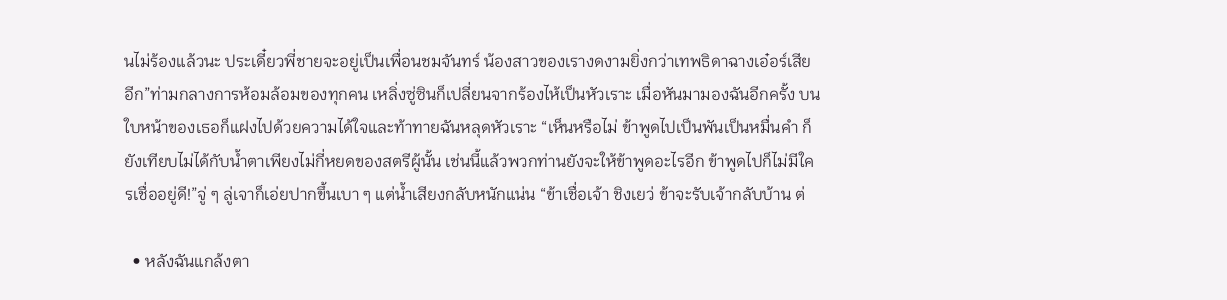นไม่ร้องแล้วนะ ประเดี๋ยวพี่ชายจะอยู่เป็นเพื่อนชมจันทร์ น้องสาวของเรางดงามยิ่งกว่าเทพธิดาฉางเอ๋อร์เสียอีก”ท่ามกลางการห้อมล้อมของทุกคน เหลิ่งซู่ซินก็เปลี่ยนจากร้องไห้เป็นหัวเราะ เมื่อหันมามองฉันอีกครั้ง บนใบหน้าของเธอก็แฝงไปด้วยความได้ใจและท้าทายฉันหลุดหัวเราะ “เห็นหรือไม่ ข้าพูดไปเป็นพันเป็นหมื่นคำ ก็ยังเทียบไม่ได้กับน้ำตาเพียงไม่กี่หยดของสตรีผู้นั้น เช่นนี้แล้วพวกท่านยังจะให้ข้าพูดอะไรอีก ข้าพูดไปก็ไม่มีใครเชื่ออยู่ดี!”จู่ ๆ ลู่เจาก็เอ่ยปากขึ้นเบา ๆ แต่น้ำเสียงกลับหนักแน่น “ข้าเชื่อเจ้า ชิงเยว่ ข้าจะรับเจ้ากลับบ้าน ต่

  • หลังฉันแกล้งตา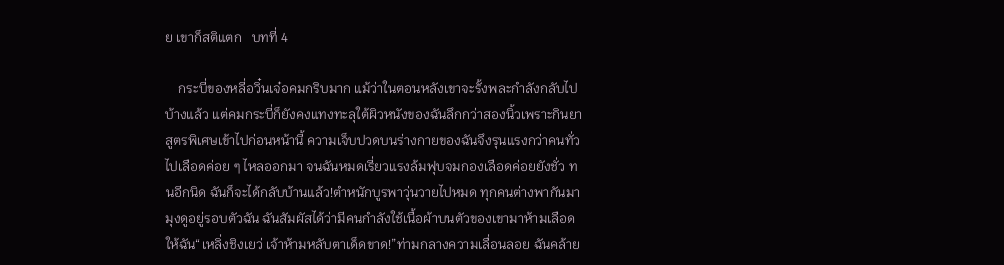ย เขาก็สติแตก   บทที่ 4

    กระบี่ของหลี่อวิ๋นเจ๋อคมกริบมาก แม้ว่าในตอนหลังเขาจะรั้งพละกำลังกลับไปบ้างแล้ว แต่คมกระบี่ก็ยังคงแทงทะลุใต้ผิวหนังของฉันลึกกว่าสองนิ้วเพราะกินยาสูตรพิเศษเข้าไปก่อนหน้านี้ ความเจ็บปวดบนร่างกายของฉันจึงรุนแรงกว่าคนทั่วไปเลือดค่อย ๆ ไหลออกมา จนฉันหมดเรี่ยวแรงล้มฟุบจมกองเลือดค่อยยังชั่ว ทนอีกนิด ฉันก็จะได้กลับบ้านแล้ว!ตำหนักบูรพาวุ่นวายไปหมด ทุกคนต่างพากันมามุงดูอยู่รอบตัวฉัน ฉันสัมผัสได้ว่ามีคนกำลังใช้เนื้อผ้าบนตัวของเขามาห้ามเลือดให้ฉัน“เหลิ่งชิงเยว่ เจ้าห้ามหลับตาเด็ดขาด!”ท่ามกลางความเลื่อนลอย ฉันคล้าย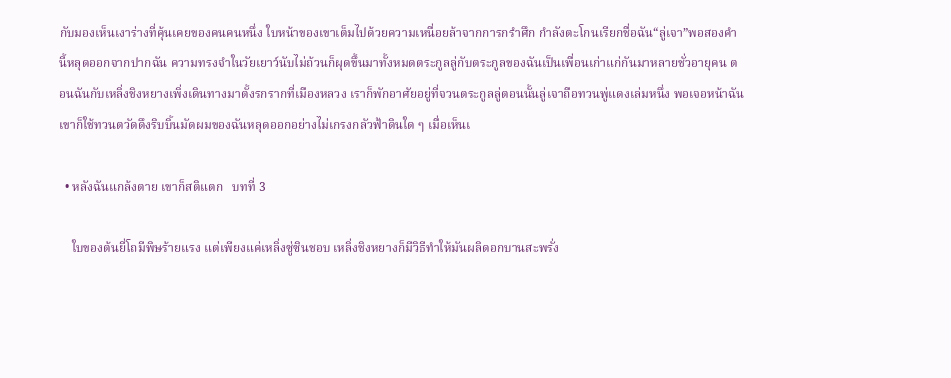กับมองเห็นเงาร่างที่คุ้นเคยของคนคนหนึ่ง ใบหน้าของเขาเต็มไปด้วยความเหนื่อยล้าจากการกรำศึก กำลังตะโกนเรียกชื่อฉัน“ลู่เจา”พอสองคำนี้หลุดออกจากปากฉัน ความทรงจำในวัยเยาว์นับไม่ถ้วนก็ผุดขึ้นมาทั้งหมดตระกูลลู่กับตระกูลของฉันเป็นเพื่อนเก่าแก่กันมาหลายชั่วอายุคน ตอนฉันกับเหลิ่งชิงหยางเพิ่งเดินทางมาตั้งรกรากที่เมืองหลวง เราก็พักอาศัยอยู่ที่จวนตระกูลลู่ตอนนั้นลู่เจาถือทวนพู่แดงเล่มหนึ่ง พอเจอหน้าฉัน เขาก็ใช้ทวนตวัดดึงริบบิ้นมัดผมของฉันหลุดออกอย่างไม่เกรงกลัวฟ้าดินใด ๆ เมื่อเห็นเ

  • หลังฉันแกล้งตาย เขาก็สติแตก   บทที่ 3

    ใบของต้นยี่โถมีพิษร้ายแรง แต่เพียงแค่เหลิ่งซู่ซินชอบ เหลิ่งชิงหยางก็มีวิธีทำให้มันผลิดอกบานสะพรั่ง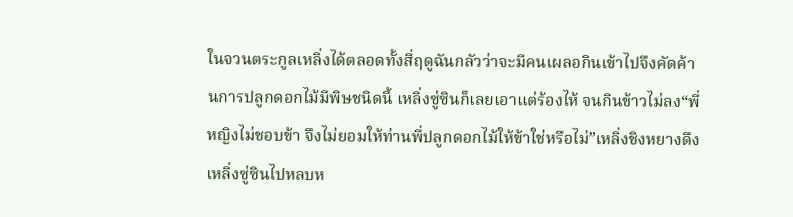ในจวนตระกูลเหลิ่งได้ตลอดทั้งสี่ฤดูฉันกลัวว่าจะมีคนเผลอกินเข้าไปจึงคัดค้านการปลูกดอกไม้มีพิษชนิดนี้ เหลิ่งซู่ซินก็เลยเอาแต่ร้องไห้ จนกินข้าวไม่ลง“พี่หญิงไม่ชอบข้า จึงไม่ยอมให้ท่านพี่ปลูกดอกไม้ให้ข้าใช่หรือไม่”เหลิ่งชิงหยางดึงเหลิ่งซู่ซินไปหลบห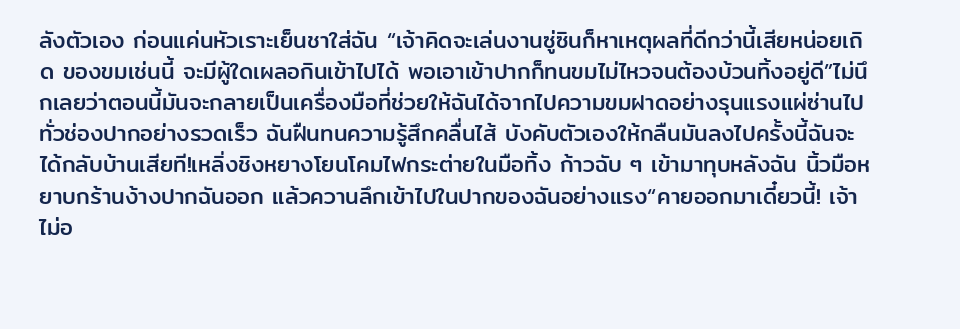ลังตัวเอง ก่อนแค่นหัวเราะเย็นชาใส่ฉัน “เจ้าคิดจะเล่นงานซู่ซินก็หาเหตุผลที่ดีกว่านี้เสียหน่อยเถิด ของขมเช่นนี้ จะมีผู้ใดเผลอกินเข้าไปได้ พอเอาเข้าปากก็ทนขมไม่ไหวจนต้องบ้วนทิ้งอยู่ดี”ไม่นึกเลยว่าตอนนี้มันจะกลายเป็นเครื่องมือที่ช่วยให้ฉันได้จากไปความขมฝาดอย่างรุนแรงแผ่ซ่านไปทั่วช่องปากอย่างรวดเร็ว ฉันฝืนทนความรู้สึกคลื่นไส้ บังคับตัวเองให้กลืนมันลงไปครั้งนี้ฉันจะได้กลับบ้านเสียที!เหลิ่งชิงหยางโยนโคมไฟกระต่ายในมือทิ้ง ก้าวฉับ ๆ เข้ามาทุบหลังฉัน นิ้วมือหยาบกร้านง้างปากฉันออก แล้วควานลึกเข้าไปในปากของฉันอย่างแรง“คายออกมาเดี๋ยวนี้! เจ้าไม่อ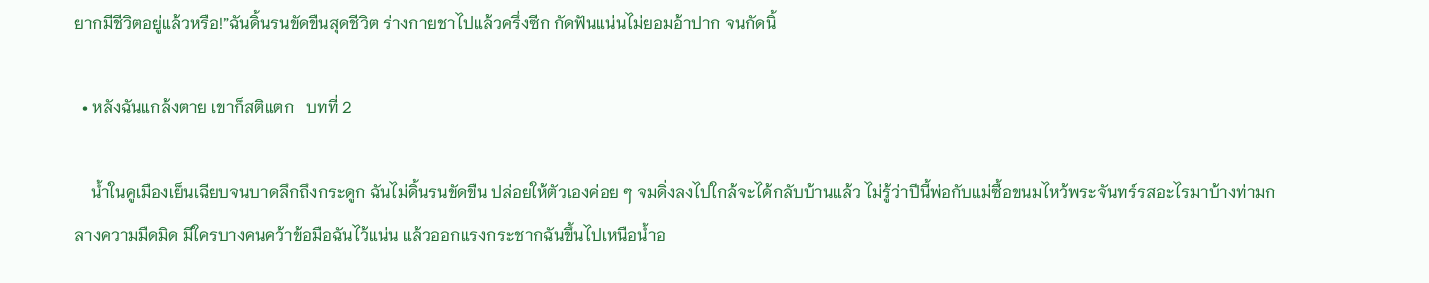ยากมีชีวิตอยู่แล้วหรือ!”ฉันดิ้นรนขัดขืนสุดชีวิต ร่างกายชาไปแล้วครึ่งซีก กัดฟันแน่นไม่ยอมอ้าปาก จนกัดนิ้

  • หลังฉันแกล้งตาย เขาก็สติแตก   บทที่ 2

    น้ำในคูเมืองเย็นเฉียบจนบาดลึกถึงกระดูก ฉันไม่ดิ้นรนขัดขืน ปล่อยให้ตัวเองค่อย ๆ จมดิ่งลงไปใกล้จะได้กลับบ้านแล้ว ไม่รู้ว่าปีนี้พ่อกับแม่ซื้อขนมไหว้พระจันทร์รสอะไรมาบ้างท่ามกลางความมืดมิด มีใครบางคนคว้าข้อมือฉันไว้แน่น แล้วออกแรงกระชากฉันขึ้นไปเหนือน้ำอ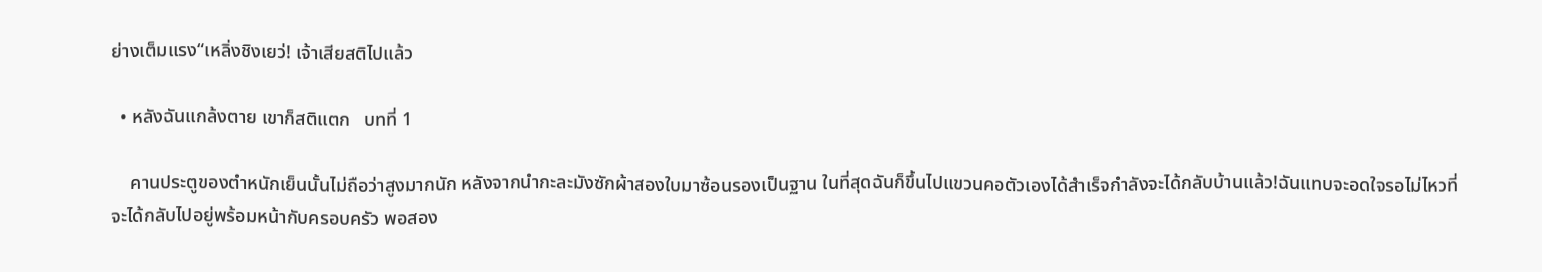ย่างเต็มแรง“เหลิ่งชิงเยว่! เจ้าเสียสติไปแล้ว

  • หลังฉันแกล้งตาย เขาก็สติแตก   บทที่ 1

    คานประตูของตำหนักเย็นนั้นไม่ถือว่าสูงมากนัก หลังจากนำกะละมังซักผ้าสองใบมาซ้อนรองเป็นฐาน ในที่สุดฉันก็ขึ้นไปแขวนคอตัวเองได้สำเร็จกำลังจะได้กลับบ้านแล้ว!ฉันแทบจะอดใจรอไม่ไหวที่จะได้กลับไปอยู่พร้อมหน้ากับครอบครัว พอสอง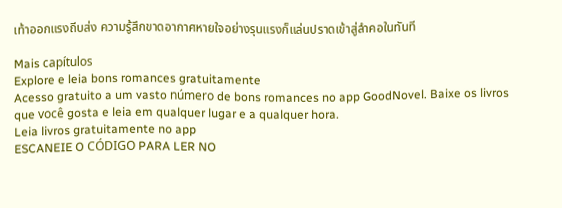เท้าออกแรงถีบส่ง ความรู้สึกขาดอากาศหายใจอย่างรุนแรงก็แล่นปราดเข้าสู่ลำคอในทันที

Mais capítulos
Explore e leia bons romances gratuitamente
Acesso gratuito a um vasto número de bons romances no app GoodNovel. Baixe os livros que você gosta e leia em qualquer lugar e a qualquer hora.
Leia livros gratuitamente no app
ESCANEIE O CÓDIGO PARA LER NO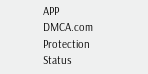APP
DMCA.com Protection Status